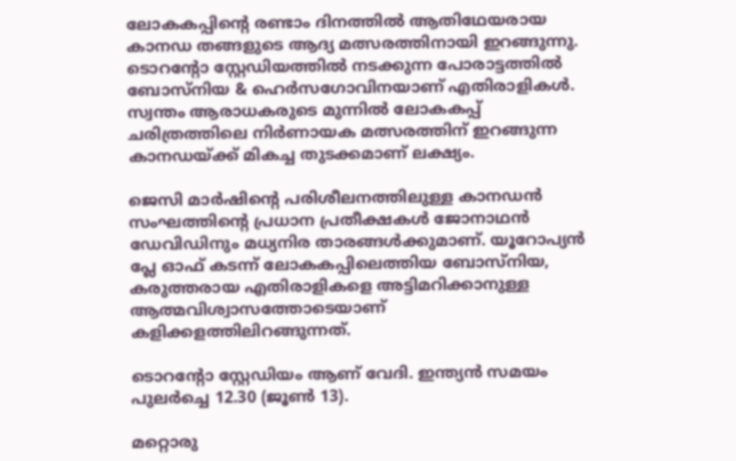ലോകകപ്പിൻ്റെ രണ്ടാം ദിനത്തിൽ ആതിഥേയരായ കാനഡ തങ്ങളുടെ ആദ്യ മത്സരത്തിനായി ഇറങ്ങുന്നു. ടൊറന്റോ സ്റ്റേഡിയത്തിൽ നടക്കുന്ന പോരാട്ടത്തിൽ ബോസ്നിയ & ഹെർസഗോവിനയാണ് എതിരാളികൾ. സ്വന്തം ആരാധകരുടെ മുന്നിൽ ലോകകപ്പ് ചരിത്രത്തിലെ നിർണായക മത്സരത്തിന് ഇറങ്ങുന്ന കാനഡയ്ക്ക് മികച്ച തുടക്കമാണ് ലക്ഷ്യം.

ജെസി മാർഷിൻ്റെ പരിശീലനത്തിലുള്ള കാനഡൻ സംഘത്തിൻ്റെ പ്രധാന പ്രതീക്ഷകൾ ജോനാഥൻ ഡേവിഡിനും മധ്യനിര താരങ്ങൾക്കുമാണ്. യൂറോപ്യൻ പ്ലേ ഓഫ് കടന്ന് ലോകകപ്പിലെത്തിയ ബോസ്നിയ, കരുത്തരായ എതിരാളികളെ അട്ടിമറിക്കാനുള്ള ആത്മവിശ്വാസത്തോടെയാണ് കളിക്കളത്തിലിറങ്ങുന്നത്.

ടൊറന്റോ സ്റ്റേഡിയം ആണ് വേദി. ഇന്ത്യൻ സമയം പുലർച്ചെ 12.30 (ജൂൺ 13).

മറ്റൊരു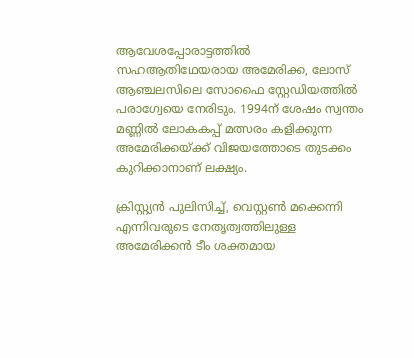ആവേശപ്പോരാട്ടത്തിൽ സഹആതിഥേയരായ അമേരിക്ക, ലോസ് ആഞ്ചലസിലെ സോഫൈ സ്റ്റേഡിയത്തിൽ പരാഗ്വേയെ നേരിടും. 1994ന് ശേഷം സ്വന്തം മണ്ണിൽ ലോകകപ്പ് മത്സരം കളിക്കുന്ന അമേരിക്കയ്ക്ക് വിജയത്തോടെ തുടക്കം കുറിക്കാനാണ് ലക്ഷ്യം.

ക്രിസ്റ്റ്യൻ പുലിസിച്ച്, വെസ്റ്റൺ മക്കെന്നി എന്നിവരുടെ നേതൃത്വത്തിലുള്ള അമേരിക്കൻ ടീം ശക്തമായ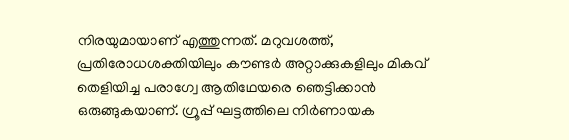നിരയുമായാണ് എത്തുന്നത്. മറുവശത്ത്, പ്രതിരോധശക്തിയിലും കൗണ്ടർ അറ്റാക്കുകളിലും മികവ് തെളിയിച്ച പരാഗ്വേ ആതിഥേയരെ ഞെട്ടിക്കാൻ ഒരുങ്ങുകയാണ്. ഗ്രൂപ്പ് ഘട്ടത്തിലെ നിർണായക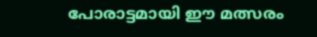പോരാട്ടമായി ഈ മത്സരം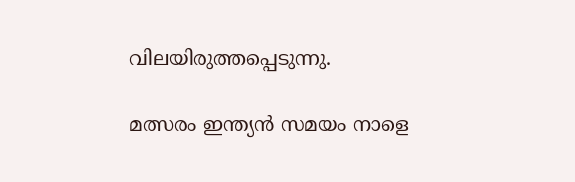വിലയിരുത്തപ്പെടുന്നു.

മത്സരം ഇന്ത്യൻ സമയം നാളെ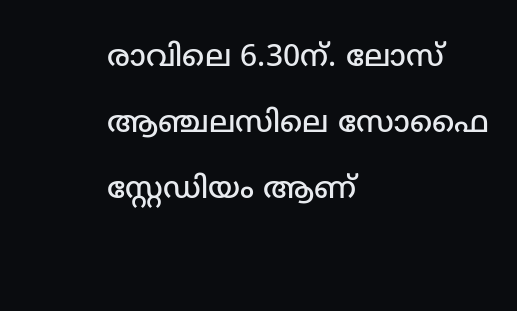രാവിലെ 6.30ന്. ലോസ് ആഞ്ചലസിലെ സോഫൈ സ്റ്റേഡിയം ആണ്‌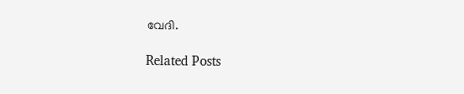വേദി.

Related Posts